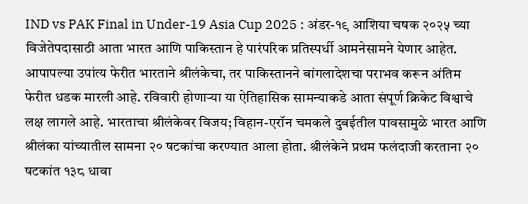IND vs PAK Final in Under-19 Asia Cup 2025 : अंडर-१९ आशिया चषक २०२५ च्या विजेतेपदासाठी आता भारत आणि पाकिस्तान हे पारंपरिक प्रतिस्पर्धी आमनेसामने येणार आहेत. आपापल्या उपांत्य फेरीत भारताने श्रीलंकेचा, तर पाकिस्तानने बांगलादेशचा पराभव करून अंतिम फेरीत धडक मारली आहे. रविवारी होणाऱ्या या ऐतिहासिक सामन्याकडे आता संपूर्ण क्रिकेट विश्वाचे लक्ष लागले आहे. भारताचा श्रीलंकेवर विजय; विहान-एरॉन चमकले दुबईतील पावसामुळे भारत आणि श्रीलंका यांच्यातील सामना २० षटकांचा करण्यात आला होता. श्रीलंकेने प्रथम फलंदाजी करताना २० षटकांत १३८ धावा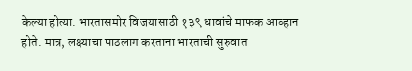केल्या होत्या. भारतासमोर विजयासाठी १३९ धावांचे माफक आव्हान होते. मात्र, लक्ष्याचा पाठलाग करताना भारताची सुरुवात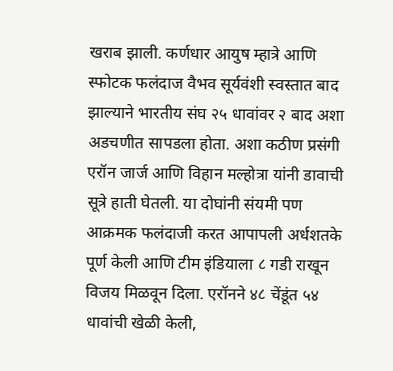खराब झाली. कर्णधार आयुष म्हात्रे आणि स्फोटक फलंदाज वैभव सूर्यवंशी स्वस्तात बाद झाल्याने भारतीय संघ २५ धावांवर २ बाद अशा अडचणीत सापडला होता. अशा कठीण प्रसंगी एरॉन जार्ज आणि विहान मल्होत्रा यांनी डावाची सूत्रे हाती घेतली. या दोघांनी संयमी पण आक्रमक फलंदाजी करत आपापली अर्धशतके पूर्ण केली आणि टीम इंडियाला ८ गडी राखून विजय मिळवून दिला. एरॉनने ४८ चेंडूंत ५४ धावांची खेळी केली,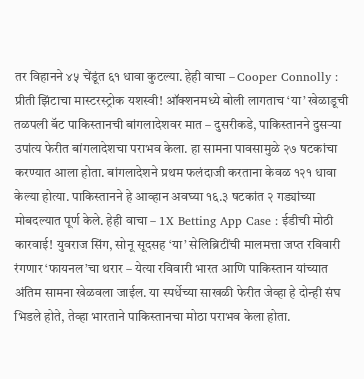तर विहानने ४५ चेंडूंत ६१ धावा कुटल्या. हेही वाचा – Cooper Connolly : प्रीती झिंटाचा मास्टरस्ट्रोक यशस्वी! ऑक्शनमध्ये बोली लागताच ‘या’ खेळाडूची तळपली बॅट पाकिस्तानची बांगलादेशवर मात – दुसरीकडे, पाकिस्तानने दुसऱ्या उपांत्य फेरीत बांगलादेशचा पराभव केला. हा सामना पावसामुळे २७ षटकांचा करण्यात आला होता. बांगलादेशने प्रथम फलंदाजी करताना केवळ १२१ धावा केल्या होत्या. पाकिस्तानने हे आव्हान अवघ्या १६.३ षटकांत २ गड्यांच्या मोबदल्यात पूर्ण केले. हेही वाचा – 1X Betting App Case : ईडीची मोठी कारवाई! युवराज सिंग, सोनू सूदसह ‘या’ सेलिब्रिटींची मालमत्ता जप्त रविवारी रंगणार ‘फायनल’चा थरार – येत्या रविवारी भारत आणि पाकिस्तान यांच्यात अंतिम सामना खेळवला जाईल. या स्पर्धेच्या साखळी फेरीत जेव्हा हे दोन्ही संघ भिडले होते, तेव्हा भारताने पाकिस्तानचा मोठा पराभव केला होता.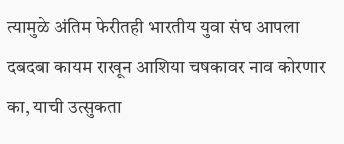त्यामुळे अंतिम फेरीतही भारतीय युवा संघ आपला दबदबा कायम राखून आशिया चषकावर नाव कोरणार का, याची उत्सुकता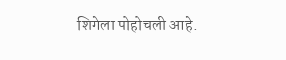शिगेला पोहोचली आहे.